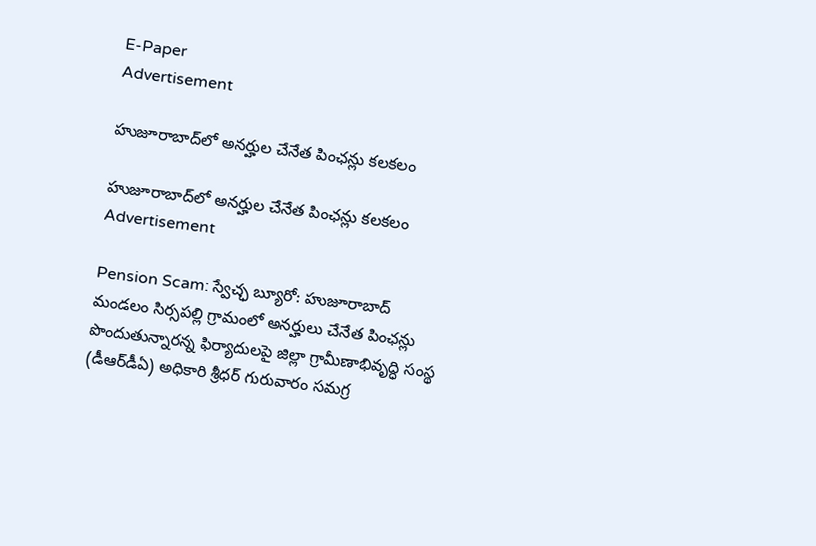E-Paper
Advertisement

హుజూరాబాద్‌లో అనర్హుల చేనేత పింఛన్లు కలకలం

హుజూరాబాద్‌లో అనర్హుల చేనేత పింఛన్లు కలకలం
Advertisement

Pension Scam: స్వేచ్ఛ బ్యూరో: హుజూరాబాద్ మండలం సిర్సపల్లి గ్రామంలో అనర్హులు చేనేత పింఛన్లు పొందుతున్నారన్న ఫిర్యాదులపై జిల్లా గ్రామీణాభివృద్ధి సంస్థ (డీఆర్‌డీఏ) అధికారి శ్రీధర్ గురువారం సమగ్ర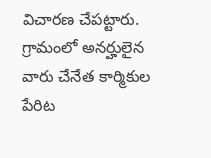విచారణ చేపట్టారు. గ్రామంలో అనర్హులైన వారు చేనేత కార్మికుల పేరిట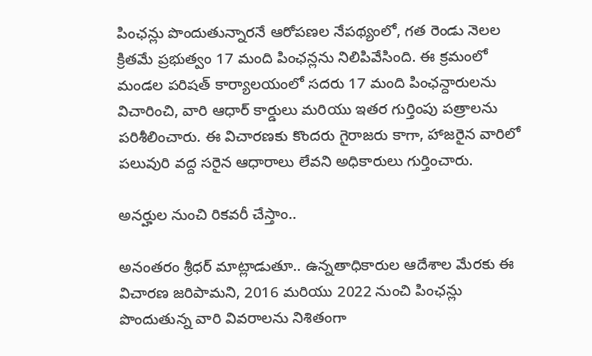పింఛన్లు పొందుతున్నారనే ఆరోపణల నేపథ్యంలో, గత రెండు నెలల క్రితమే ప్రభుత్వం 17 మంది పింఛన్లను నిలిపివేసింది. ఈ క్రమంలో మండల పరిషత్ కార్యాలయంలో సదరు 17 మంది పింఛన్దారులను విచారించి, వారి ఆధార్ కార్డులు మరియు ఇతర గుర్తింపు పత్రాలను పరిశీలించారు. ఈ విచారణకు కొందరు గైరాజరు కాగా, హాజరైన వారిలో పలువురి వద్ద సరైన ఆధారాలు లేవని అధికారులు గుర్తించారు.

అనర్హుల నుంచి రికవరీ చేస్తాం..

అనంతరం శ్రీధర్ మాట్లాడుతూ.. ఉన్నతాధికారుల ఆదేశాల మేరకు ఈ విచారణ జరిపామని, 2016 మరియు 2022 నుంచి పింఛన్లు పొందుతున్న వారి వివరాలను నిశితంగా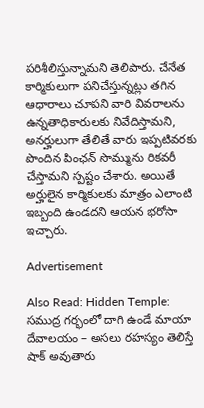పరిశీలిస్తున్నామని తెలిపారు. చేనేత కార్మికులుగా పనిచేస్తున్నట్లు తగిన ఆధారాలు చూపని వారి వివరాలను ఉన్నతాధికారులకు నివేదిస్తామని, అనర్హులుగా తేలితే వారు ఇప్పటివరకు పొందిన పింఛన్ సొమ్మును రికవరీ చేస్తామని స్పష్టం చేశారు. అయితే అర్హులైన కార్మికులకు మాత్రం ఎలాంటి ఇబ్బంది ఉండదని ఆయన భరోసా ఇచ్చారు.

Advertisement

Also Read: Hidden Temple: సముద్ర గర్భంలో దాగి ఉండే మాయా దేవాలయం – అసలు రహస్యం తెలిస్తే షాక్ అవుతారు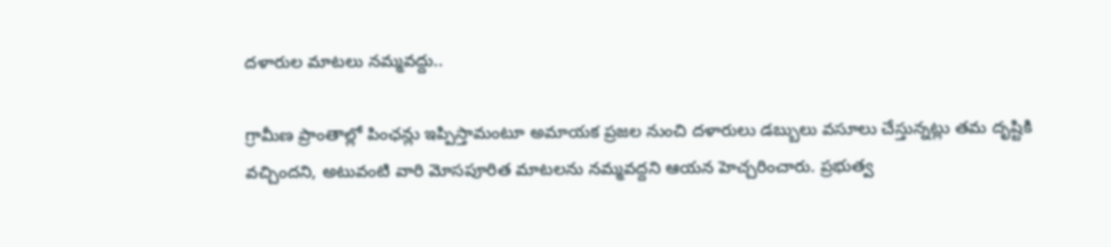దళారుల మాటలు నమ్మవద్దు..

గ్రామీణ ప్రాంతాల్లో పింఛన్లు ఇప్పిస్తామంటూ అమాయక ప్రజల నుంచి దళారులు డబ్బులు వసూలు చేస్తున్నట్లు తమ దృష్టికి వచ్చిందని, అటువంటి వారి మోసపూరిత మాటలను నమ్మవద్దని ఆయన హెచ్చరించారు. ప్రభుత్వ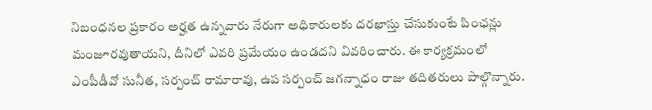నిబంధనల ప్రకారం అర్హత ఉన్నవారు నేరుగా అధికారులకు దరఖాస్తు చేసుకుంటే పింఛన్లు మంజూరవుతాయని, దీనిలో ఎవరి ప్రమేయం ఉండదని వివరించారు. ఈ కార్యక్రమంలో ఎంపీడీవో సునీత, సర్పంచ్ రామారావు, ఉప సర్పంచ్ జగన్నాధం రాజు తదితరులు పాల్గొన్నారు.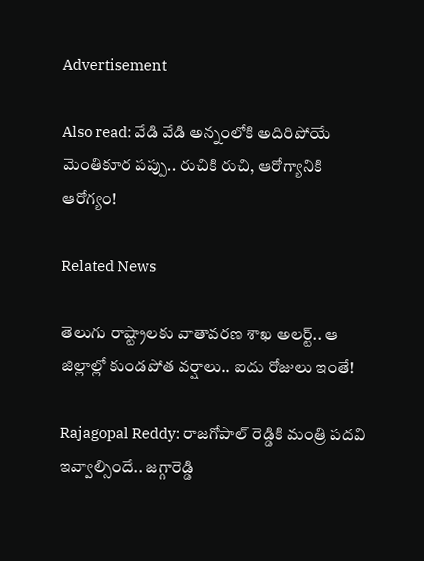Advertisement

Also read: వేడి వేడి అన్నంలోకి అదిరిపోయే మెంతికూర పప్పు.. రుచికి రుచి, ఆరోగ్యానికి ఆరోగ్యం!

Related News

తెలుగు రాష్ట్రాలకు వాతావరణ శాఖ అలర్ట్.. ఆ జిల్లాల్లో కుండపోత వర్షాలు.. ఐదు రోజులు ఇంతే!

Rajagopal Reddy: రాజగోపాల్ రెడ్డికి మంత్రి పదవి ఇవ్వాల్సిందే.. జగ్గారెడ్డి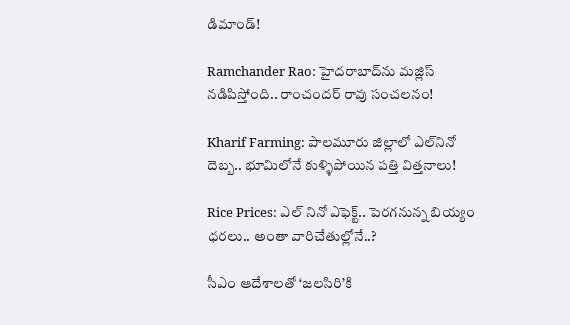డిమాండ్!

Ramchander Rao: హైదరాబాద్‌ను మజ్లిస్ నడిపిస్తోంది.. రాంచందర్ రావు సంచలనం!

Kharif Farming: పాలమూరు జిల్లాలో ఎల్‌నినో దెబ్బ.. భూమిలోనే కుళ్ళిపోయిన పత్తి విత్తనాలు!

Rice Prices: ఎల్ నినో ఎఫెక్ట్.. పెరగనున్న బియ్యం ధరలు.. అంతా వారిచేతుల్లోనే..?

సీఎం ఆదేశాలతో ‘జలసిరి’కి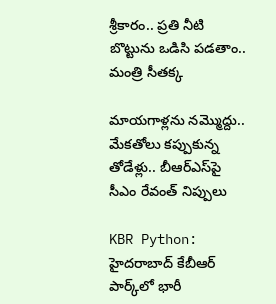శ్రీకారం.. ప్రతి నీటి బొట్టును ఒడిసి పడతాం.. మంత్రి సీతక్క

మాయగాళ్లను నమ్మొద్దు.. మేకతోలు కప్పుకున్న తోడేళ్లు.. బీఆర్‌ఎస్‌పై సీఎం రేవంత్ నిప్పులు

KBR Python: హైదరాబాద్ కేబీఆర్ పార్క్‌లో భారీ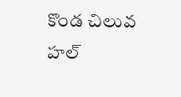కొండ చిలువ హల్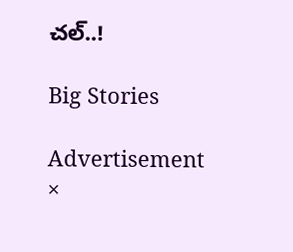చల్..!

Big Stories

Advertisement
×